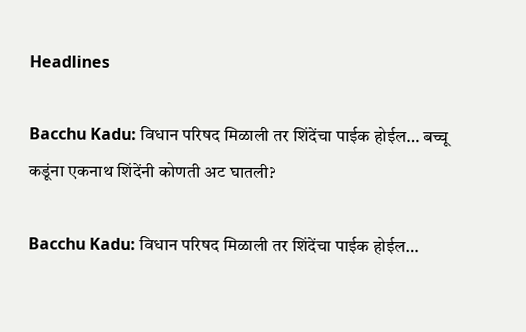Headlines

Bacchu Kadu: विधान परिषद मिळाली तर शिंदेंचा पाईक होईल… बच्चू कडूंना एकनाथ शिंदेंनी कोणती अट घातली?

Bacchu Kadu: विधान परिषद मिळाली तर शिंदेंचा पाईक होईल…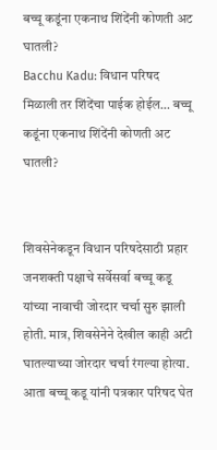बच्चू कडूंना एकनाथ शिंदेंनी कोणती अट घातली?
Bacchu Kadu: विधान परिषद मिळाली तर शिंदेंचा पाईक होईल… बच्चू कडूंना एकनाथ शिंदेंनी कोणती अट घातली?


शिवसेनेकडून विधान परिषदेसाठी प्रहार जनशक्ती पक्षाचे सर्वेसर्वा बच्चू कडू यांच्या नावाची जोरदार चर्चा सुरु झाली होती. मात्र, शिवसेनेने देखील काही अटी घातल्याच्या जोरदार चर्चा रंगल्या होत्या. आता बच्चू कडू यांनी पत्रकार परिषद घेत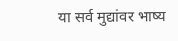या सर्व मुद्यांवर भाष्य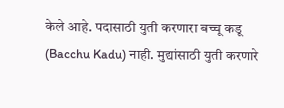केले आहे. पदासाठी युती करणारा बच्चू कडू (Bacchu Kadu) नाही. मुद्यांसाठी युती करणारे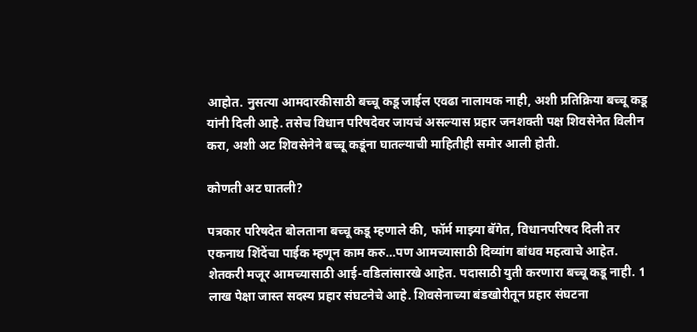आहोत. नुसत्या आमदारकीसाठी बच्चू कडू जाईल एवढा नालायक नाही, अशी प्रतिक्रिया बच्चू कडू यांनी दिली आहे. तसेच विधान परिषदेवर जायचं असल्यास प्रहार जनशक्ती पक्ष शिवसेनेत विलीन करा, अशी अट शिवसेनेने बच्चू कडूंना घातल्याची माहितीही समोर आली होती.

कोणती अट घातली?

पत्रकार परिषदेत बोलताना बच्चू कडू म्हणाले की, फॉर्म माझ्या बॅगेत, विधानपरिषद दिली तर एकनाथ शिंदेंचा पाईक म्हणून काम करु…पण आमच्यासाठी दिव्यांग बांधव महत्वाचे आहेत. शेतकरी मजूर आमच्यासाठी आई-वडिलांसारखे आहेत. पदासाठी युती करणारा बच्चू कडू नाही. 1 लाख पेक्षा जास्त सदस्य प्रहार संघटनेचे आहे. शिवसेनाच्या बंडखोरीतून प्रहार संघटना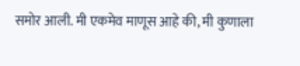समोर आली. मी एकमेव माणूस आहे की, मी कुणाला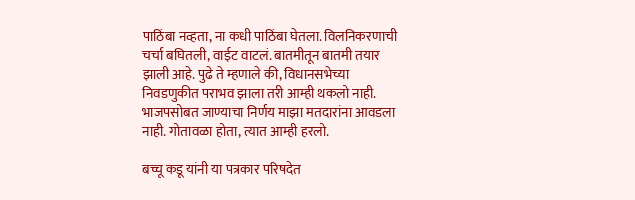पाठिंबा नव्हता, ना कधी पाठिंबा घेतला. विलनिकरणाची चर्चा बघितली, वाईट वाटलं. बातमीतून बातमी तयार झाली आहे. पुढे ते म्हणाले की, विधानसभेच्या निवडणुकीत पराभव झाला तरी आम्ही थकलो नाही. भाजपसोबत जाण्याचा निर्णय माझा मतदारांना आवडला नाही. गोतावळा होता, त्यात आम्ही हरलो.

बच्चू कडू यांनी या पत्रकार परिषदेत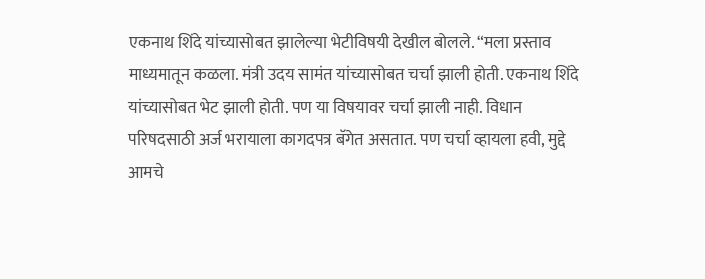एकनाथ शिंदे यांच्यासोबत झालेल्या भेटीविषयी देखील बोलले. “मला प्रस्ताव माध्यमातून कळला. मंत्री उदय सामंत यांच्यासोबत चर्चा झाली होती. एकनाथ शिंदे यांच्यासोबत भेट झाली होती. पण या विषयावर चर्चा झाली नाही. विधान परिषदसाठी अर्ज भरायाला कागदपत्र बॅगेत असतात. पण चर्चा व्हायला हवी, मुद्दे आमचे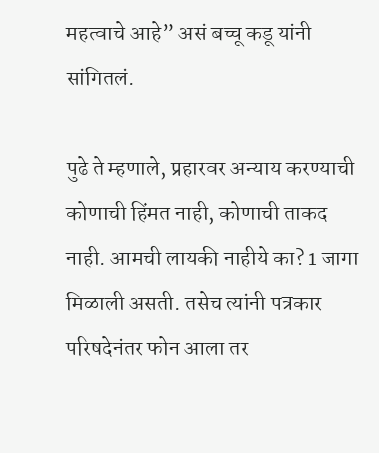महत्वाचे आहे” असं बच्चू कडू यांनी सांगितलं.

पुढे ते म्हणाले, प्रहारवर अन्याय करण्याची कोणाची हिंमत नाही, कोणाची ताकद नाही. आमची लायकी नाहीये का? 1 जागा मिळाली असती. तसेच त्यांनी पत्रकार परिषदेनंतर फोन आला तर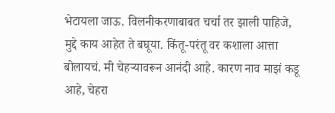भेटायला जाऊ. विलनीकरणाबाबत चर्चा तर झाली पाहिजे, मुद्दे काय आहेत ते बघूया. किंतू-परंतू वर कशाला आत्ता बोलायचं. मी चेहऱ्यावरून आनंदी आहे. कारण नाव माझं कडू आहे, चेहरा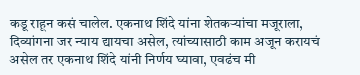कडू राहून कसं चालेल. एकनाथ शिंदे यांना शेतकऱ्यांचा मजूराला, दिव्यांगना जर न्याय द्यायचा असेल, त्यांच्यासाठी काम अजून करायचं असेल तर एकनाथ शिंदे यांनी निर्णय घ्यावा, एवढंच मी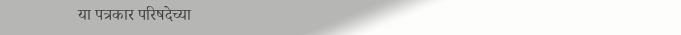या पत्रकार परिषदेच्या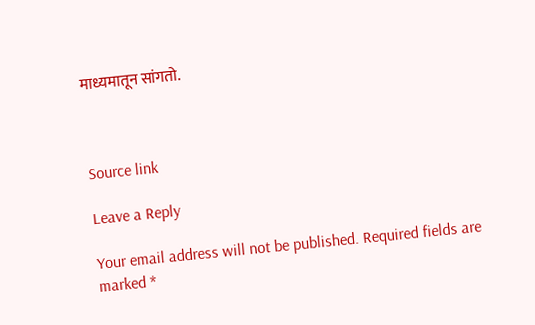माध्यमातून सांगतो.



Source link

Leave a Reply

Your email address will not be published. Required fields are marked *